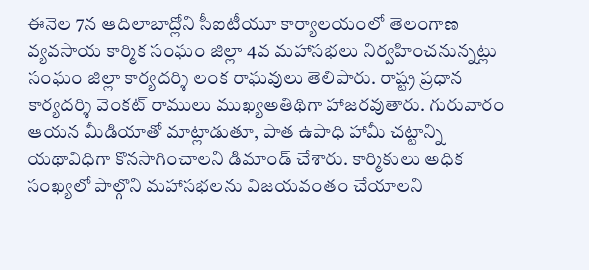ఈనెల 7న ఆదిలాబాద్లోని సీఐటీయూ కార్యాలయంలో తెలంగాణ వ్యవసాయ కార్మిక సంఘం జిల్లా 4వ మహాసభలు నిర్వహించనున్నట్లు సంఘం జిల్లా కార్యదర్శి లంక రాఘవులు తెలిపారు. రాష్ట్ర ప్రధాన కార్యదర్శి వెంకట్ రాములు ముఖ్యఅతిథిగా హాజరవుతారు. గురువారం ఆయన మీడియాతో మాట్లాడుతూ, పాత ఉపాధి హామీ చట్టాన్ని యథావిధిగా కొనసాగించాలని డిమాండ్ చేశారు. కార్మికులు అధిక సంఖ్యలో పాల్గొని మహాసభలను విజయవంతం చేయాలని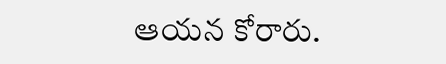ఆయన కోరారు.